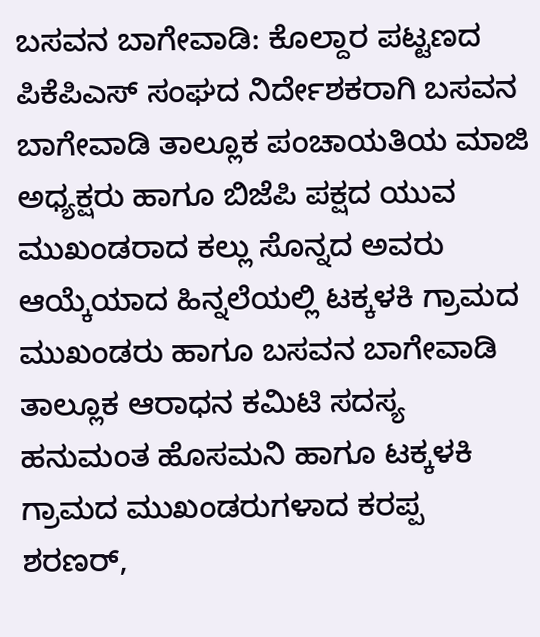ಬಸವನ ಬಾಗೇವಾಡಿ: ಕೊಲ್ದಾರ ಪಟ್ಟಣದ ಪಿಕೆಪಿಎಸ್ ಸಂಘದ ನಿರ್ದೇಶಕರಾಗಿ ಬಸವನ ಬಾಗೇವಾಡಿ ತಾಲ್ಲೂಕ ಪಂಚಾಯತಿಯ ಮಾಜಿ ಅಧ್ಯಕ್ಷರು ಹಾಗೂ ಬಿಜೆಪಿ ಪಕ್ಷದ ಯುವ ಮುಖಂಡರಾದ ಕಲ್ಲು ಸೊನ್ನದ ಅವರು ಆಯ್ಕೆಯಾದ ಹಿನ್ನಲೆಯಲ್ಲಿ ಟಕ್ಕಳಕಿ ಗ್ರಾಮದ ಮುಖಂಡರು ಹಾಗೂ ಬಸವನ ಬಾಗೇವಾಡಿ ತಾಲ್ಲೂಕ ಆರಾಧನ ಕಮಿಟಿ ಸದಸ್ಯ ಹನುಮಂತ ಹೊಸಮನಿ ಹಾಗೂ ಟಕ್ಕಳಕಿ ಗ್ರಾಮದ ಮುಖಂಡರುಗಳಾದ ಕರಪ್ಪ ಶರಣರ್,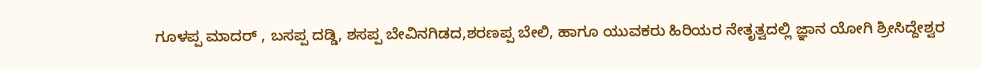ಗೂಳಪ್ಪ ಮಾದರ್ , ಬಸಪ್ಪ ದಡ್ಡಿ, ಶಸಪ್ಪ ಬೇವಿನಗಿಡದ,ಶರಣಪ್ಪ ಬೇಲಿ, ಹಾಗೂ ಯುವಕರು ಹಿರಿಯರ ನೇತೃತ್ವದಲ್ಲಿ ಜ್ಞಾನ ಯೋಗಿ ಶ್ರೀಸಿದ್ದೇಶ್ವರ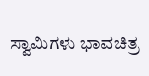ಸ್ವಾಮಿಗಳು ಭಾವಚಿತ್ರ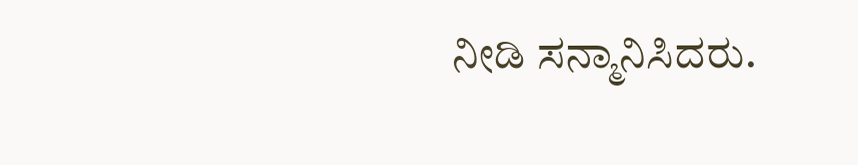ನೀಡಿ ಸನ್ಮಾನಿಸಿದರು.